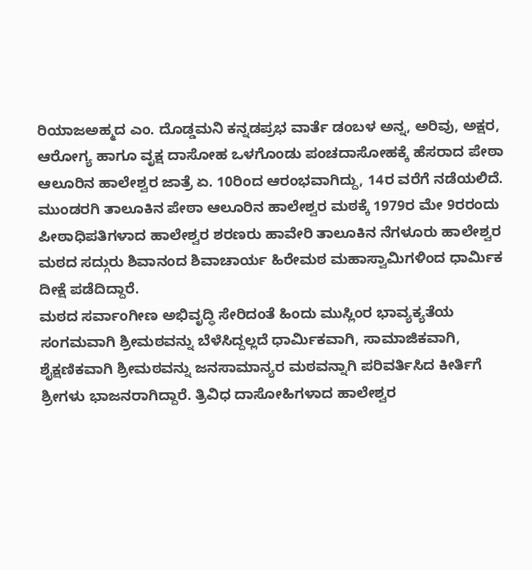ರಿಯಾಜಅಹ್ಮದ ಎಂ. ದೊಡ್ಡಮನಿ ಕನ್ನಡಪ್ರಭ ವಾರ್ತೆ ಡಂಬಳ ಅನ್ನ, ಅರಿವು, ಅಕ್ಷರ, ಆರೋಗ್ಯ ಹಾಗೂ ವೃಕ್ಷ ದಾಸೋಹ ಒಳಗೊಂಡು ಪಂಚದಾಸೋಹಕ್ಕೆ ಹೆಸರಾದ ಪೇಠಾ ಆಲೂರಿನ ಹಾಲೇಶ್ವರ ಜಾತ್ರೆ ಏ. 10ರಿಂದ ಆರಂಭವಾಗಿದ್ದು, 14ರ ವರೆಗೆ ನಡೆಯಲಿದೆ.
ಮುಂಡರಗಿ ತಾಲೂಕಿನ ಪೇಠಾ ಆಲೂರಿನ ಹಾಲೇಶ್ವರ ಮಠಕ್ಕೆ 1979ರ ಮೇ 9ರರಂದು ಪೀಠಾಧಿಪತಿಗಳಾದ ಹಾಲೇಶ್ವರ ಶರಣರು ಹಾವೇರಿ ತಾಲೂಕಿನ ನೆಗಳೂರು ಹಾಲೇಶ್ವರ ಮಠದ ಸದ್ಗುರು ಶಿವಾನಂದ ಶಿವಾಚಾರ್ಯ ಹಿರೇಮಠ ಮಹಾಸ್ವಾಮಿಗಳಿಂದ ಧಾರ್ಮಿಕ ದೀಕ್ಷೆ ಪಡೆದಿದ್ದಾರೆ.
ಮಠದ ಸರ್ವಾಂಗೀಣ ಅಭಿವೃದ್ಧಿ ಸೇರಿದಂತೆ ಹಿಂದು ಮುಸ್ಲಿಂರ ಭಾವ್ಯಕ್ಯತೆಯ ಸಂಗಮವಾಗಿ ಶ್ರೀಮಠವನ್ನು ಬೆಳೆಸಿದ್ದಲ್ಲದೆ ಧಾರ್ಮಿಕವಾಗಿ, ಸಾಮಾಜಿಕವಾಗಿ, ಶೈಕ್ಷಣಿಕವಾಗಿ ಶ್ರೀಮಠವನ್ನು ಜನಸಾಮಾನ್ಯರ ಮಠವನ್ನಾಗಿ ಪರಿವರ್ತಿಸಿದ ಕೀರ್ತಿಗೆ ಶ್ರೀಗಳು ಭಾಜನರಾಗಿದ್ದಾರೆ. ತ್ರಿವಿಧ ದಾಸೋಹಿಗಳಾದ ಹಾಲೇಶ್ವರ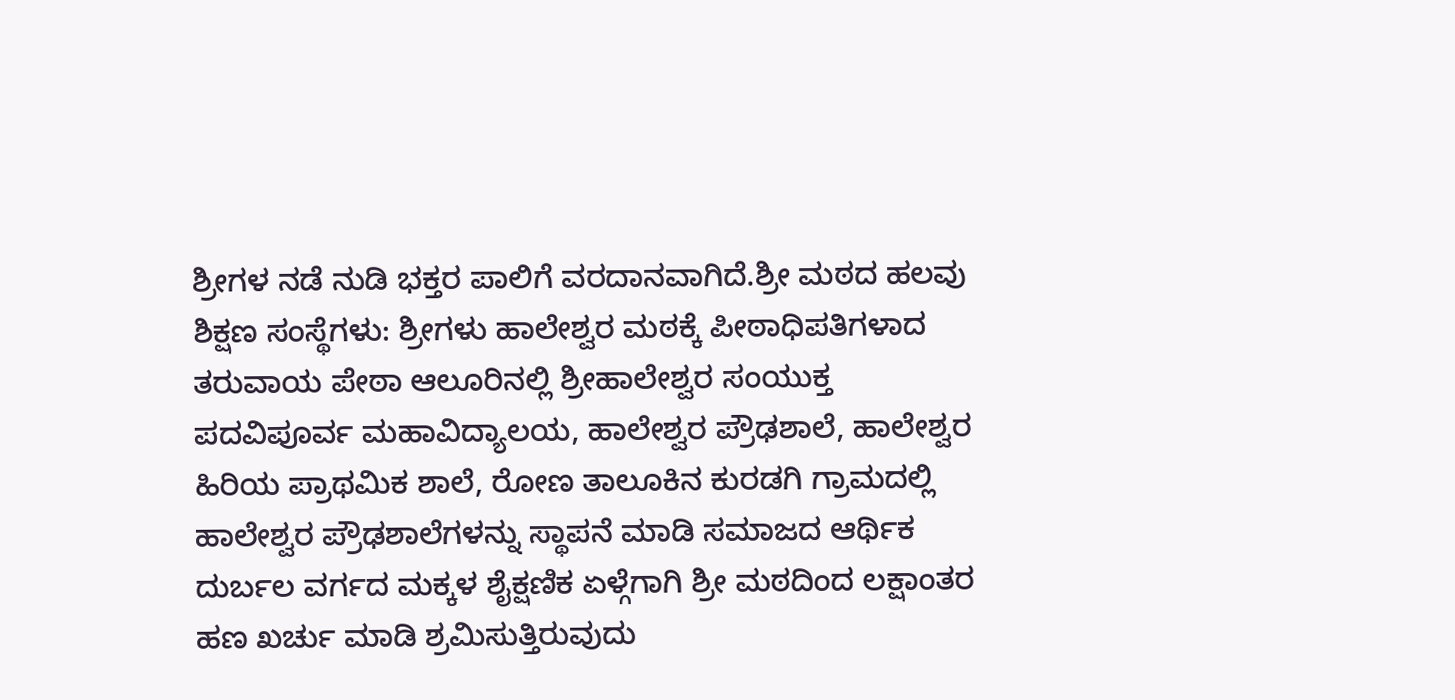ಶ್ರೀಗಳ ನಡೆ ನುಡಿ ಭಕ್ತರ ಪಾಲಿಗೆ ವರದಾನವಾಗಿದೆ.ಶ್ರೀ ಮಠದ ಹಲವು ಶಿಕ್ಷಣ ಸಂಸ್ಥೆಗಳು: ಶ್ರೀಗಳು ಹಾಲೇಶ್ವರ ಮಠಕ್ಕೆ ಪೀಠಾಧಿಪತಿಗಳಾದ ತರುವಾಯ ಪೇಠಾ ಆಲೂರಿನಲ್ಲಿ ಶ್ರೀಹಾಲೇಶ್ವರ ಸಂಯುಕ್ತ ಪದವಿಪೂರ್ವ ಮಹಾವಿದ್ಯಾಲಯ, ಹಾಲೇಶ್ವರ ಪ್ರೌಢಶಾಲೆ, ಹಾಲೇಶ್ವರ ಹಿರಿಯ ಪ್ರಾಥಮಿಕ ಶಾಲೆ, ರೋಣ ತಾಲೂಕಿನ ಕುರಡಗಿ ಗ್ರಾಮದಲ್ಲಿ ಹಾಲೇಶ್ವರ ಪ್ರೌಢಶಾಲೆಗಳನ್ನು ಸ್ಥಾಪನೆ ಮಾಡಿ ಸಮಾಜದ ಆರ್ಥಿಕ ದುರ್ಬಲ ವರ್ಗದ ಮಕ್ಕಳ ಶೈಕ್ಷಣಿಕ ಏಳ್ಗೆಗಾಗಿ ಶ್ರೀ ಮಠದಿಂದ ಲಕ್ಷಾಂತರ ಹಣ ಖರ್ಚು ಮಾಡಿ ಶ್ರಮಿಸುತ್ತಿರುವುದು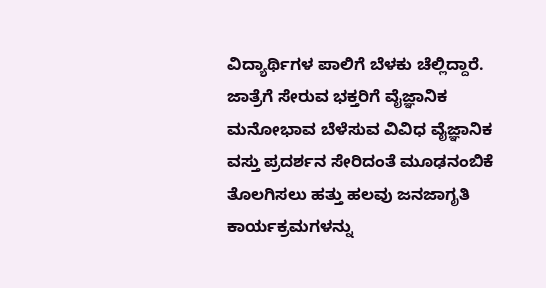ವಿದ್ಯಾರ್ಥಿಗಳ ಪಾಲಿಗೆ ಬೆಳಕು ಚೆಲ್ಲಿದ್ದಾರೆ.
ಜಾತ್ರೆಗೆ ಸೇರುವ ಭಕ್ತರಿಗೆ ವೈಜ್ಞಾನಿಕ ಮನೋಭಾವ ಬೆಳೆಸುವ ವಿವಿಧ ವೈಜ್ಞಾನಿಕ ವಸ್ತು ಪ್ರದರ್ಶನ ಸೇರಿದಂತೆ ಮೂಢನಂಬಿಕೆ ತೊಲಗಿಸಲು ಹತ್ತು ಹಲವು ಜನಜಾಗೃತಿ ಕಾರ್ಯಕ್ರಮಗಳನ್ನು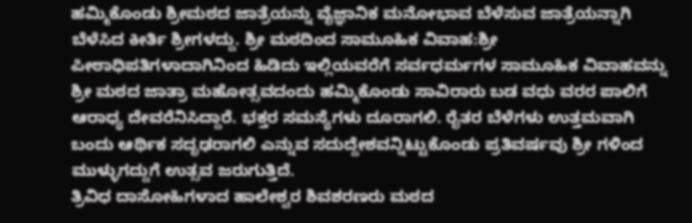ಹಮ್ಮಿಕೊಂಡು ಶ್ರೀಮಠದ ಜಾತ್ರೆಯನ್ನು ವೈಜ್ಞಾನಿಕ ಮನೋಭಾವ ಬೆಳೆಸುವ ಜಾತ್ರೆಯನ್ನಾಗಿ ಬೆಳೆಸಿದ ಕೀರ್ತಿ ಶ್ರೀಗಳದ್ದು. ಶ್ರೀ ಮಠದಿಂದ ಸಾಮೂಹಿಕ ವಿವಾಹ:ಶ್ರೀ ಪೀಠಾಧಿಪತಿಗಳಾದಾಗಿನಿಂದ ಹಿಡಿದು ಇಲ್ಲಿಯವರೆಗೆ ಸರ್ವಧರ್ಮಗಳ ಸಾಮೂಹಿಕ ವಿವಾಹವನ್ನು ಶ್ರೀ ಮಠದ ಜಾತ್ರಾ ಮಹೋತ್ಸವದಂದು ಹಮ್ಮಿಕೊಂಡು ಸಾವಿರಾರು ಬಡ ವಧು ವರರ ಪಾಲಿಗೆ ಆರಾಧ್ಯ ದೇವರೆನಿಸಿದ್ದಾರೆ. ಭಕ್ತರ ಸಮಸ್ಯೆಗಳು ದೂರಾಗಲಿ. ರೈತರ ಬೆಳೆಗಳು ಉತ್ತಮವಾಗಿ ಬಂದು ಆರ್ಥಿಕ ಸದೃಢರಾಗಲಿ ಎನ್ನುವ ಸದುದ್ದೇಶವನ್ನಿಟ್ಟುಕೊಂಡು ಪ್ರತಿವರ್ಷವು ಶ್ರೀ ಗಳಿಂದ ಮುಳ್ಳುಗದ್ದುಗೆ ಉತ್ಸವ ಜರುಗುತ್ತಿದೆ.
ತ್ರಿವಿಧ ದಾಸೋಹಿಗಳಾದ ಹಾಲೇಶ್ವರ ಶಿವಶರಣರು ಮಠದ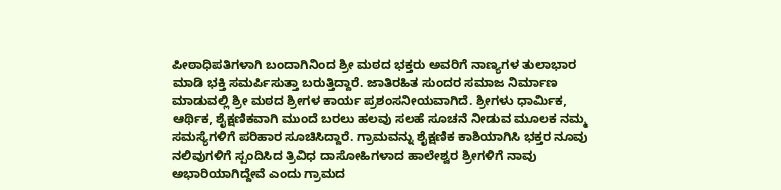ಪೀಠಾಧಿಪತಿಗಳಾಗಿ ಬಂದಾಗಿನಿಂದ ಶ್ರೀ ಮಠದ ಭಕ್ತರು ಅವರಿಗೆ ನಾಣ್ಯಗಳ ತುಲಾಭಾರ ಮಾಡಿ ಭಕ್ತಿ ಸಮರ್ಪಿಸುತ್ತಾ ಬರುತ್ತಿದ್ದಾರೆ. ಜಾತಿರಹಿತ ಸುಂದರ ಸಮಾಜ ನಿರ್ಮಾಣ ಮಾಡುವಲ್ಲಿ ಶ್ರೀ ಮಠದ ಶ್ರೀಗಳ ಕಾರ್ಯ ಪ್ರಶಂಸನೀಯವಾಗಿದೆ. ಶ್ರೀಗಳು ಧಾರ್ಮಿಕ, ಆರ್ಥಿಕ, ಶೈಕ್ಷಣಿಕವಾಗಿ ಮುಂದೆ ಬರಲು ಹಲವು ಸಲಹೆ ಸೂಚನೆ ನೀಡುವ ಮೂಲಕ ನಮ್ಮ ಸಮಸ್ಯೆಗಳಿಗೆ ಪರಿಹಾರ ಸೂಚಿಸಿದ್ದಾರೆ. ಗ್ರಾಮವನ್ನು ಶೈಕ್ಷಣಿಕ ಕಾಶಿಯಾಗಿಸಿ ಭಕ್ತರ ನೂವು ನಲಿವುಗಳಿಗೆ ಸ್ಪಂದಿಸಿದ ತ್ರಿವಿಧ ದಾಸೋಹಿಗಳಾದ ಹಾಲೇಶ್ವರ ಶ್ರೀಗಳಿಗೆ ನಾವು ಅಭಾರಿಯಾಗಿದ್ದೇವೆ ಎಂದು ಗ್ರಾಮದ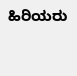ಹಿರಿಯರು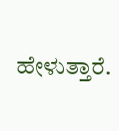ಹೇಳುತ್ತಾರೆ.